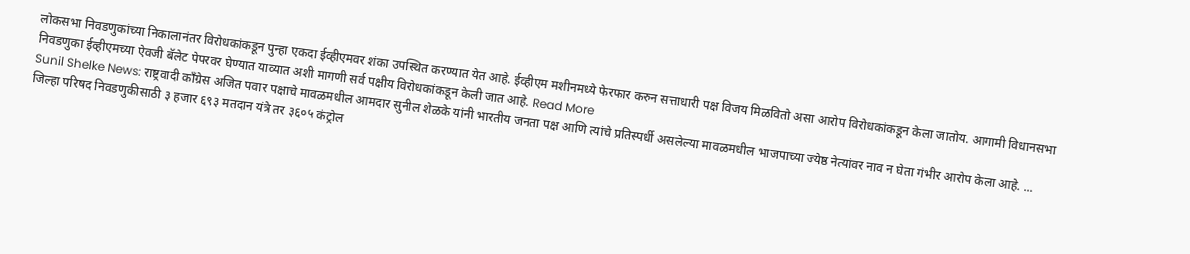लोकसभा निवडणुकांच्या निकालानंतर विरोधकांकडून पुन्हा एकदा ईव्हीएमवर शंका उपस्थित करण्यात येत आहे. ईव्हीएम मशीनमध्ये फेरफार करुन सत्ताधारी पक्ष विजय मिळवितो असा आरोप विरोधकांकडून केला जातोय. आगामी विधानसभा निवडणुका ईव्हीएमच्या ऐवजी बॅलेट पेपरवर घेण्यात याव्यात अशी मागणी सर्व पक्षीय विरोधकांकडून केली जात आहे. Read More
Sunil Shelke News: राष्ट्रवादी काँग्रेस अजित पवार पक्षाचे मावळमधील आमदार सुनील शेळके यांनी भारतीय जनता पक्ष आणि त्यांचे प्रतिस्पर्धी असलेल्या मावळमधील भाजपाच्या ज्येष्ठ नेत्यांवर नाव न घेता गंभीर आरोप केला आहे. ...
जिल्हा परिषद निवडणुकीसाठी ३ हजार ६९३ मतदान यंत्रे तर ३६०५ कंट्रोल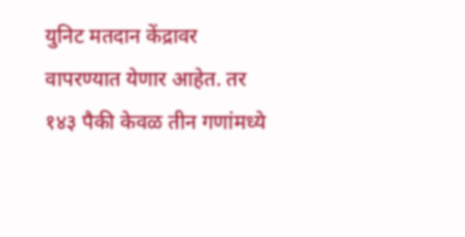युनिट मतदान केंद्रावर वापरण्यात येणार आहेत. तर १४३ पैकी केवळ तीन गणांमध्ये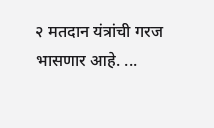२ मतदान यंत्रांची गरज भासणार आहे. ...